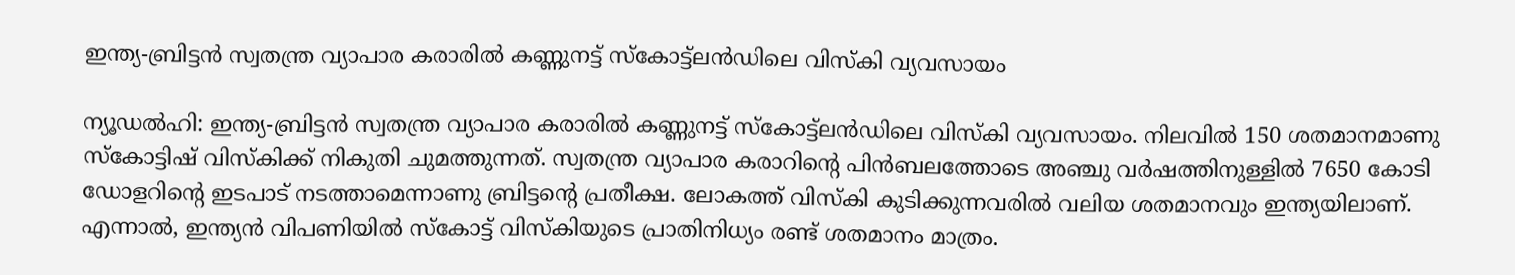ഇന്ത്യ-ബ്രിട്ടന്‍ സ്വതന്ത്ര വ്യാപാര കരാരില്‍ കണ്ണുനട്ട് സ്‌കോട്ട്ലന്‍ഡിലെ വിസ്‌കി വ്യവസായം

ന്യൂഡല്‍ഹി: ഇന്ത്യ-ബ്രിട്ടന്‍ സ്വതന്ത്ര വ്യാപാര കരാരില്‍ കണ്ണുനട്ട് സ്‌കോട്ട്ലന്‍ഡിലെ വിസ്‌കി വ്യവസായം. നിലവില്‍ 150 ശതമാനമാണു സ്‌കോട്ടിഷ് വിസ്‌കിക്ക് നികുതി ചുമത്തുന്നത്. സ്വതന്ത്ര വ്യാപാര കരാറിന്റെ പിന്‍ബലത്തോടെ അഞ്ചു വര്‍ഷത്തിനുള്ളില്‍ 7650 കോടി ഡോളറിന്റെ ഇടപാട് നടത്താമെന്നാണു ബ്രിട്ടന്റെ പ്രതീക്ഷ. ലോകത്ത് വിസ്‌കി കുടിക്കുന്നവരില്‍ വലിയ ശതമാനവും ഇന്ത്യയിലാണ്. എന്നാല്‍, ഇന്ത്യന്‍ വിപണിയില്‍ സ്‌കോട്ട് വിസ്‌കിയുടെ പ്രാതിനിധ്യം രണ്ട് ശതമാനം മാത്രം.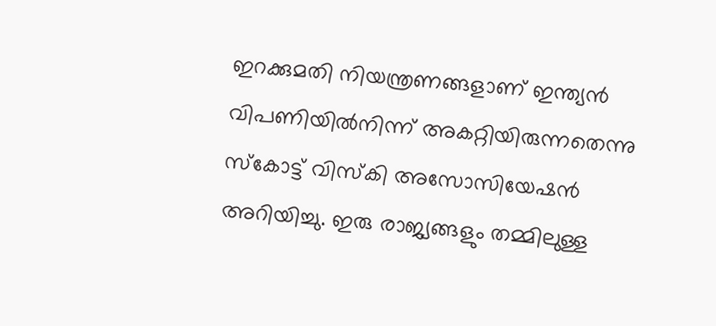ഇറക്കുമതി നിയന്ത്രണങ്ങളാണ് ഇന്ത്യന്‍ വിപണിയില്‍നിന്ന് അകറ്റിയിരുന്നതെന്നു സ്‌കോട്ട് വിസ്‌കി അസോസിയേഷന്‍ അറിയിച്ചു. ഇരു രാജ്യങ്ങളും തമ്മിലുള്ള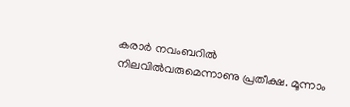കരാര്‍ നവംബറില്‍ നിലവില്‍വരുമെന്നാണു പ്രതീക്ഷ. മൂന്നാം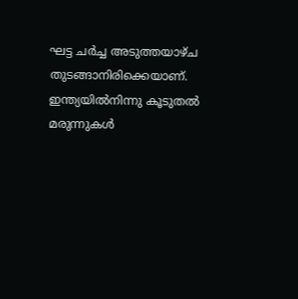ഘട്ട ചര്‍ച്ച അടുത്തയാഴ്ച തുടങ്ങാനിരിക്കെയാണ്. ഇന്ത്യയില്‍നിന്നു കൂടുതല്‍ മരുന്നുകള്‍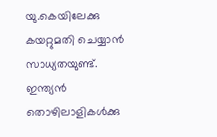യു.കെയിലേക്കു കയറ്റുമതി ചെയ്യാന്‍ സാധ്യതയുണ്ട്. ഇന്ത്യന്‍ തൊഴിലാളികള്‍ക്കു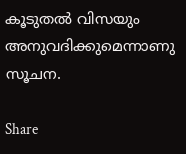കൂടുതല്‍ വിസയും അനുവദിക്കുമെന്നാണു സൂചന.

Share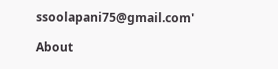ssoolapani75@gmail.com'

About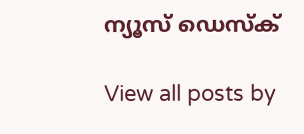ന്യൂസ് ഡെസ്ക്

View all posts by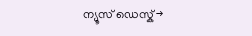ന്യൂസ് ഡെസ്ക് →